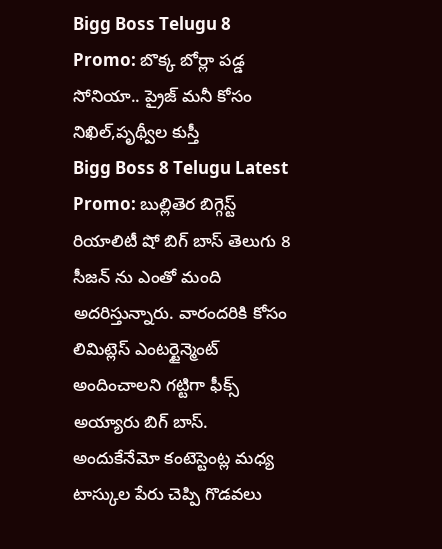Bigg Boss Telugu 8 Promo: బొక్క బోర్లా పడ్డ సోనియా.. ప్రైజ్ మనీ కోసం నిఖిల్,పృథ్వీల కుస్తీ
Bigg Boss 8 Telugu Latest Promo: బుల్లితెర బిగ్గెస్ట్ రియాలిటీ షో బిగ్ బాస్ తెలుగు 8 సీజన్ ను ఎంతో మంది అదరిస్తున్నారు. వారందరికి కోసం లిమిట్లెస్ ఎంటర్టైన్మెంట్ అందించాలని గట్టిగా ఫీక్స్ అయ్యారు బిగ్ బాస్. అందుకేనేమో కంటెస్టెంట్ల మధ్య టాస్కుల పేరు చెప్పి గొడవలు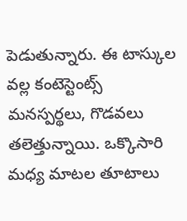పెడుతున్నారు. ఈ టాస్కుల వల్ల కంటెస్టెంట్స్ మనస్పర్థలు, గొడవలు తలెత్తున్నాయి. ఒక్కొసారి మధ్య మాటల తూటాలు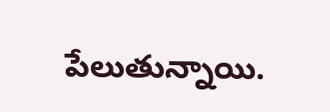పేలుతున్నాయి.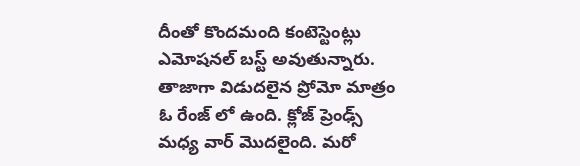దీంతో కొందమంది కంటెస్టెంట్లు ఎమోషనల్ బస్ట్ అవుతున్నారు. తాజాగా విడుదలైన ప్రోమో మాత్రం ఓ రేంజ్ లో ఉంది. క్లోజ్ ప్రెంఢ్స్ మధ్య వార్ మొదలైంది. మరో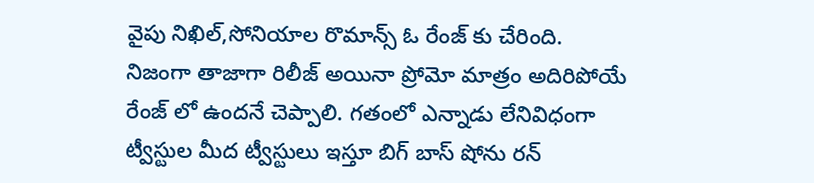వైపు నిఖిల్,సోనియాల రొమాన్స్ ఓ రేంజ్ కు చేరింది.
నిజంగా తాజాగా రిలీజ్ అయినా ప్రోమో మాత్రం అదిరిపోయే రేంజ్ లో ఉందనే చెప్పాలి. గతంలో ఎన్నాడు లేనివిధంగా ట్వీస్టుల మీద ట్వీస్టులు ఇస్తూ బిగ్ బాస్ షోను రన్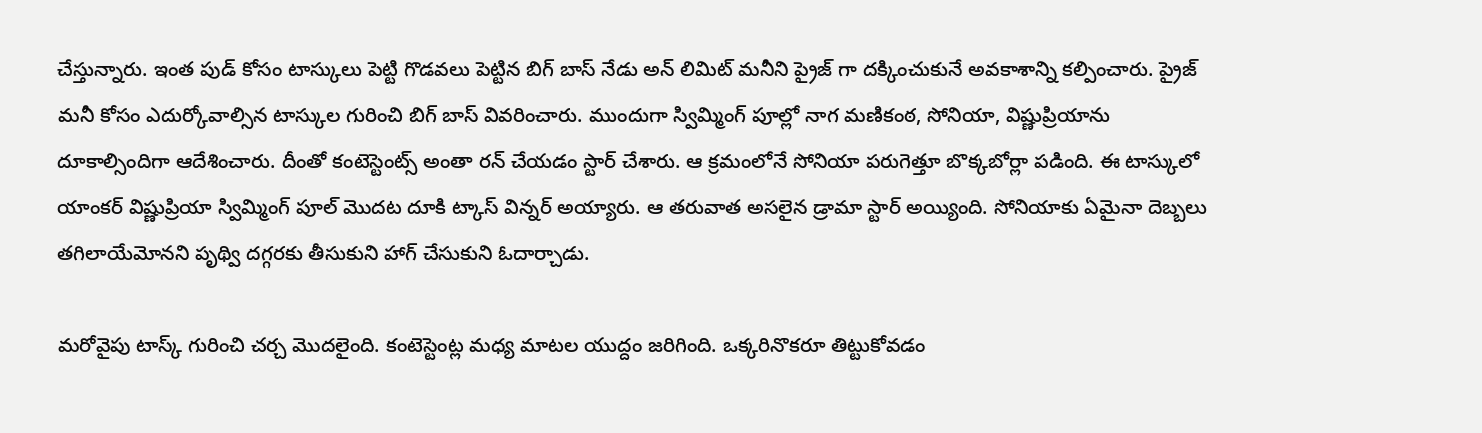చేస్తున్నారు. ఇంత పుడ్ కోసం టాస్కులు పెట్టి గొడవలు పెట్టిన బిగ్ బాస్ నేడు అన్ లిమిట్ మనీని ప్రైజ్ గా దక్కించుకునే అవకాశాన్ని కల్పించారు. ప్రైజ్ మనీ కోసం ఎదుర్కోవాల్సిన టాస్కుల గురించి బిగ్ బాస్ వివరించారు. ముందుగా స్విమ్మింగ్ పూల్లో నాగ మణికంఠ, సోనియా, విష్ణుప్రియాను దూకాల్సిందిగా ఆదేశించారు. దీంతో కంటెస్టెంట్స్ అంతా రన్ చేయడం స్టార్ చేశారు. ఆ క్రమంలోనే సోనియా పరుగెత్తూ బొక్కబోర్లా పడింది. ఈ టాస్కులో యాంకర్ విష్ణుప్రియా స్విమ్మింగ్ పూల్ మొదట దూకి ట్కాస్ విన్నర్ అయ్యారు. ఆ తరువాత అసలైన డ్రామా స్టార్ అయ్యింది. సోనియాకు ఏమైనా దెబ్బలు తగిలాయేమోనని పృథ్వి దగ్గరకు తీసుకుని హాగ్ చేసుకుని ఓదార్చాడు.

మరోవైపు టాస్క్ గురించి చర్చ మొదలైంది. కంటెస్టెంట్ల మధ్య మాటల యుద్దం జరిగింది. ఒక్కరినొకరూ తిట్టుకోవడం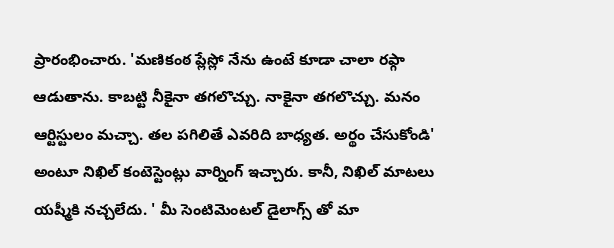ప్రారంభించారు. 'మణికంఠ ప్లేస్లో నేను ఉంటే కూడా చాలా రఫ్గా ఆడుతాను. కాబట్టి నీకైనా తగలొచ్చు. నాకైనా తగలొచ్చు. మనం ఆర్టిస్టులం మచ్చా. తల పగిలితే ఎవరిది బాధ్యత. అర్థం చేసుకోండి' అంటూ నిఖిల్ కంటెస్టెంట్లు వార్నింగ్ ఇచ్చారు. కానీ, నిఖిల్ మాటలు యష్మీకి నచ్చలేదు. ' మీ సెంటిమెంటల్ డైలాగ్స్ తో మా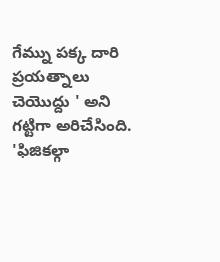గేమ్ను పక్క దారి ప్రయత్నాలు చెయొద్దు ' అని గట్టిగా అరిచేసింది. 'ఫిజికల్గా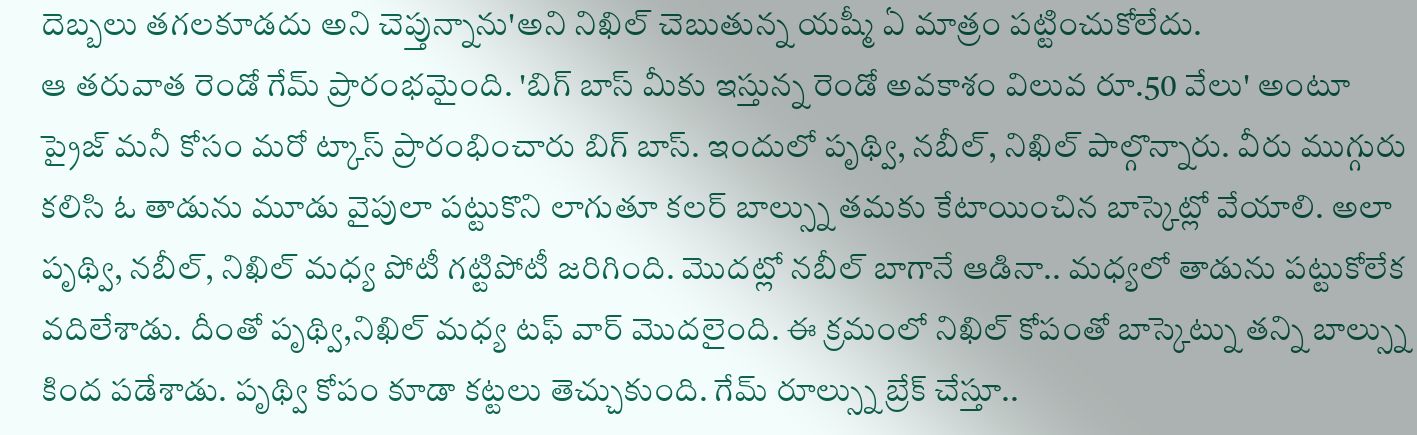దెబ్బలు తగలకూడదు అని చెప్తున్నాను'అని నిఖిల్ చెబుతున్న యష్మీ ఏ మాత్రం పట్టించుకోలేదు.
ఆ తరువాత రెండో గేమ్ ప్రారంభమైంది. 'బిగ్ బాస్ మీకు ఇస్తున్న రెండో అవకాశం విలువ రూ.50 వేలు' అంటూ ప్రైజ్ మనీ కోసం మరో ట్కాస్ ప్రారంభించారు బిగ్ బాస్. ఇందులో పృథ్వి, నబీల్, నిఖిల్ పాల్గొన్నారు. వీరు ముగ్గురు కలిసి ఓ తాడును మూడు వైపులా పట్టుకొని లాగుతూ కలర్ బాల్స్ను తమకు కేటాయించిన బాస్కెట్లో వేయాలి. అలా పృథ్వి, నబీల్, నిఖిల్ మధ్య పోటీ గట్టిపోటీ జరిగింది. మొదట్లో నబీల్ బాగానే ఆడినా.. మధ్యలో తాడును పట్టుకోలేక వదిలేశాడు. దీంతో పృథ్వి,నిఖిల్ మధ్య టఫ్ వార్ మొదలైంది. ఈ క్రమంలో నిఖిల్ కోపంతో బాస్కెట్ను తన్ని బాల్స్ను కింద పడేశాడు. పృథ్వి కోపం కూడా కట్టలు తెచ్చుకుంది. గేమ్ రూల్స్ను బ్రేక్ చేస్తూ..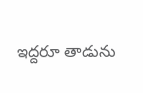ఇద్దరూ తాడును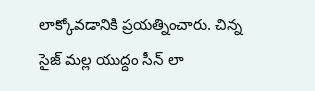లాక్కోవడానికి ప్రయత్నించారు. చిన్న సైజ్ మల్ల యుద్దం సీన్ లా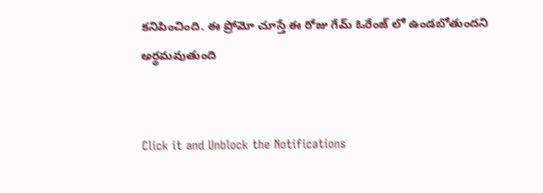కనిపించింది. ఈ ప్రోమో చూస్తే ఈ రోజు గేమ్ ఓరేంజ్ లో ఉండబోతుందని అర్థమవుతుంది


Click it and Unblock the Notifications